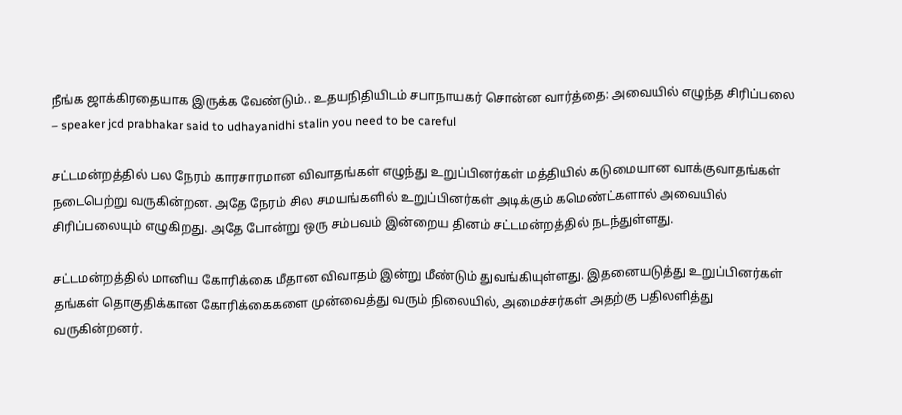நீங்க ஜாக்கிரதையாக இருக்க வேண்டும்.. உதயநிதியிடம் சபாநாயகர் சொன்ன வார்த்தை: அவையில் எழுந்த சிரிப்பலை – speaker jcd prabhakar said to udhayanidhi stalin you need to be careful

சட்டமன்றத்தில் பல நேரம் காரசாரமான விவாதங்கள் எழுந்து உறுப்பினர்கள் மத்தியில் கடுமையான வாக்குவாதங்கள் நடைபெற்று வருகின்றன. அதே நேரம் சில சமயங்களில் உறுப்பினர்கள் அடிக்கும் கமெண்ட்களால் அவையில் சிரிப்பலையும் எழுகிறது. அதே போன்று ஒரு சம்பவம் இன்றைய தினம் சட்டமன்றத்தில் நடந்துள்ளது.

சட்டமன்றத்தில் மானிய கோரிக்கை மீதான விவாதம் இன்று மீண்டும் துவங்கியுள்ளது. இதனையடுத்து உறுப்பினர்கள் தங்கள் தொகுதிக்கான கோரிக்கைகளை முன்வைத்து வரும் நிலையில், அமைச்சர்கள் அதற்கு பதிலளித்து வருகின்றனர்.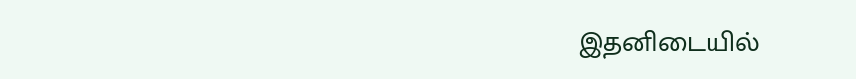இதனிடையில்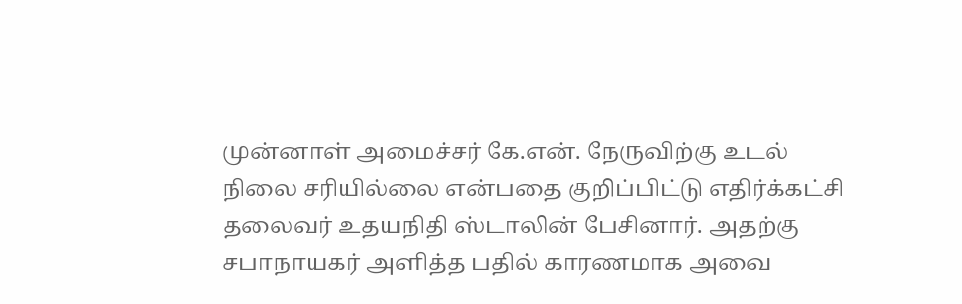முன்னாள் அமைச்சர் கே.என். நேருவிற்கு உடல் நிலை சரியில்லை என்பதை குறிப்பிட்டு எதிர்க்கட்சி தலைவர் உதயநிதி ஸ்டாலின் பேசினார். அதற்கு சபாநாயகர் அளித்த பதில் காரணமாக அவை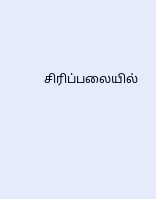சிரிப்பலையில்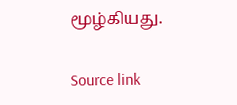மூழ்கியது.

Source link